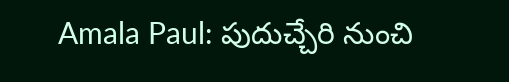Amala Paul: పుదుచ్చేరి నుంచి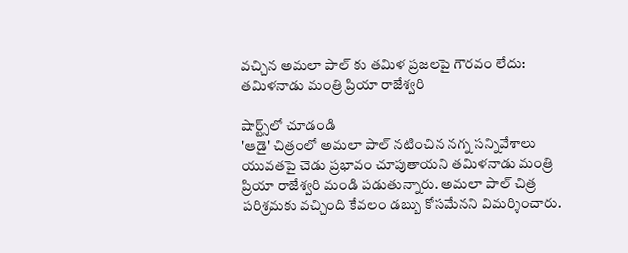వచ్చిన అమలా పాల్ కు తమిళ ప్రజలపై గౌరవం లేదు: తమిళనాడు మంత్రి ప్రియా రాజేశ్వరి

షార్ట్స్‌లో చూడండి
'ఆడై' చిత్రంలో అమలా పాల్ నటించిన నగ్న సన్నివేశాలు యువతపై చెడు ప్రభావం చూపుతాయని తమిళనాడు మంత్రి ప్రియా రాజేశ్వరి మండి పడుతున్నారు. అమలా పాల్ చిత్ర పరిశ్రమకు వచ్చింది కేవలం డబ్బు కోసమేనని విమర్శించారు.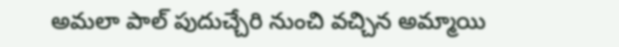అమలా పాల్ పుదుచ్చేరి నుంచి వచ్చిన అమ్మాయి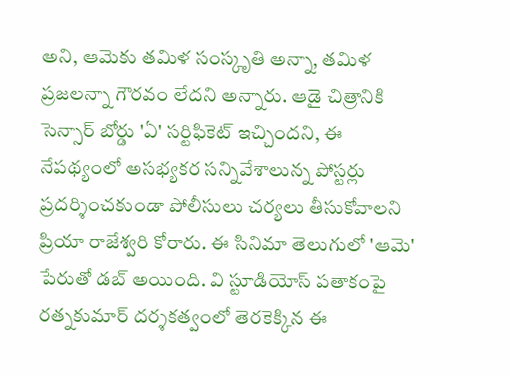అని, ఆమెకు తమిళ సంస్కృతి అన్నా, తమిళ ప్రజలన్నా గౌరవం లేదని అన్నారు. ఆడై చిత్రానికి సెన్సార్ బోర్డు 'ఏ' సర్టిఫికెట్ ఇచ్చిందని, ఈ నేపథ్యంలో అసభ్యకర సన్నివేశాలున్న పోస్టర్లు ప్రదర్శించకుండా పోలీసులు చర్యలు తీసుకోవాలని ప్రియా రాజేశ్వరి కోరారు. ఈ సినిమా తెలుగులో 'ఆమె' పేరుతో డబ్ అయింది. వి స్టూడియోస్ పతాకంపై రత్నకుమార్ దర్శకత్వంలో తెరకెక్కిన ఈ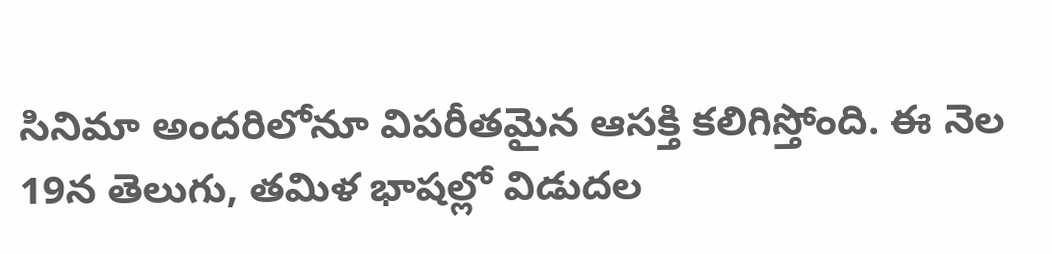సినిమా అందరిలోనూ విపరీతమైన ఆసక్తి కలిగిస్తోంది. ఈ నెల 19న తెలుగు, తమిళ భాషల్లో విడుదల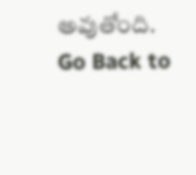అవుతోంది.
Go Back to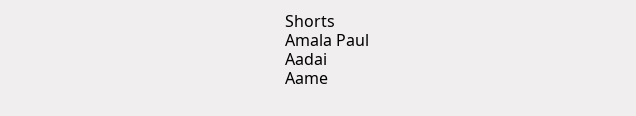Shorts
Amala Paul
Aadai
Aame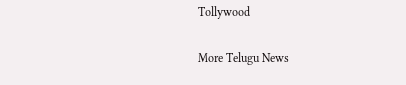Tollywood

More Telugu News